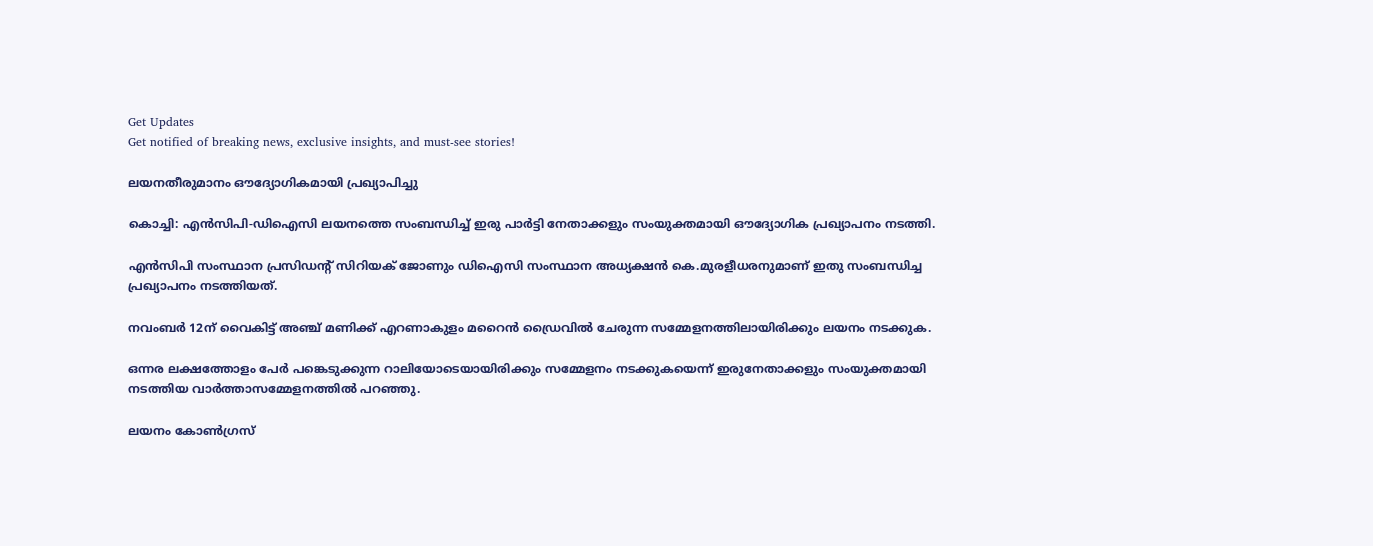Get Updates
Get notified of breaking news, exclusive insights, and must-see stories!

ലയനതീരുമാനം ഔദ്യോഗികമായി പ്രഖ്യാപിച്ചു

കൊച്ചി: എന്‍സിപി-ഡിഐസി ലയനത്തെ സംബന്ധിച്ച് ഇരു പാര്‍ട്ടി നേതാക്കളും സംയുക്തമായി ഔദ്യോഗിക പ്രഖ്യാപനം നടത്തി.

എന്‍സിപി സംസ്ഥാന പ്രസിഡന്റ് സിറിയക് ജോണും ഡിഐസി സംസ്ഥാന അധ്യക്ഷന്‍ കെ.മുരളീധരനുമാണ് ഇതു സംബന്ധിച്ച പ്രഖ്യാപനം നടത്തിയത്.

നവംബര്‍ 12ന് വൈകിട്ട് അഞ്ച് മണിക്ക് എറണാകുളം മറൈന്‍ ഡ്രൈവില്‍ ചേരുന്ന സമ്മേളനത്തിലായിരിക്കും ലയനം നടക്കുക.

ഒന്നര ലക്ഷത്തോളം പേര്‍ പങ്കെടുക്കുന്ന റാലിയോടെയായിരിക്കും സമ്മേളനം നടക്കുകയെന്ന് ഇരുനേതാക്കളും സംയുക്തമായി നടത്തിയ വാര്‍ത്താസമ്മേളനത്തില്‍ പറഞ്ഞു.

ലയനം കോണ്‍ഗ്രസ്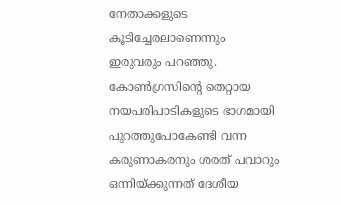നേതാക്കളുടെ കൂടിച്ചേരലാണെന്നും ഇരുവരും പറഞ്ഞു. കോണ്‍ഗ്രസിന്റെ തെറ്റായ നയപരിപാടികളുടെ ഭാഗമായി പുറത്തുപോകേണ്ടി വന്ന കരുണാകരനും ശരത് പവാറും ഒന്നിയ്ക്കുന്നത് ദേശീയ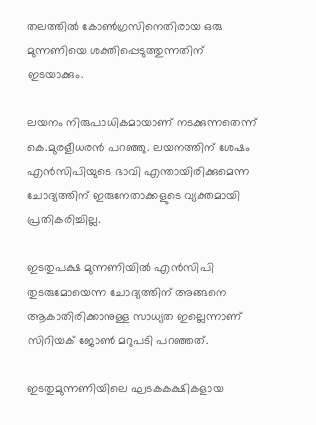തലത്തില്‍ കോണ്‍ഗ്രസിനെതിരായ ഒരു മുന്നണിയെ ശക്തിപ്പെടുത്തുന്നതിന് ഇടയാക്കും.

ലയനം നിരുപാധികമായാണ് നടക്കുന്നതെന്ന് കെ.മുരളീധരന്‍ പറഞ്ഞു. ലയനത്തിന് ശേഷം എന്‍സിപിയുടെ ഭാവി എന്തായിരിക്കുമെന്ന ചോദ്യത്തിന് ഇരുനേതാക്കളുടെ വ്യക്തമായി പ്രതികരിച്ചില്ല.

ഇടതുപക്ഷ മുന്നണിയില്‍ എന്‍സിപി തുടരുമോയെന്ന ചോദ്യത്തിന് അങ്ങനെ ആകാതിരിക്കാനുള്ള സാധ്യത ഇല്ലെന്നാണ് സിറിയക് ജോണ്‍ മറുപടി പറഞ്ഞത്.

ഇടതുമുന്നണിയിലെ ഘടകകക്ഷികളായ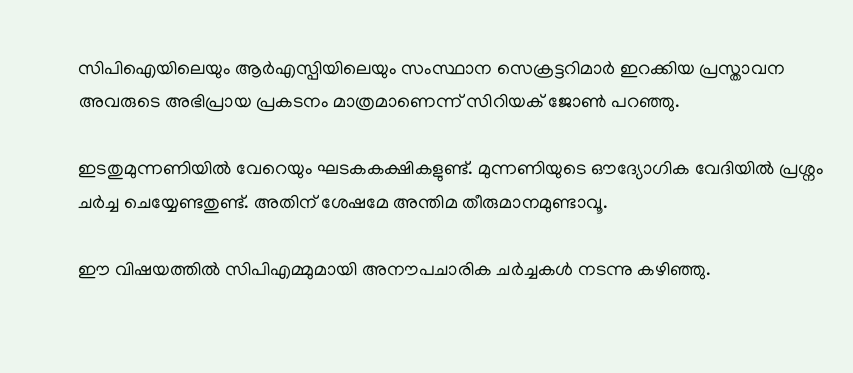സിപിഐയിലെയും ആര്‍എസ്പിയിലെയും സംസ്ഥാന സെക്രട്ടറിമാര്‍ ഇറക്കിയ പ്രസ്താവന അവരുടെ അഭിപ്രായ പ്രകടനം മാത്രമാണെന്ന് സിറിയക് ജോണ്‍ പറഞ്ഞു.

ഇടതുമുന്നണിയില്‍ വേറെയും ഘടകകക്ഷികളുണ്ട്. മുന്നണിയുടെ ഔദ്യോഗിക വേദിയില്‍ പ്രശ്നം ചര്‍ച്ച ചെയ്യേണ്ടതുണ്ട്. അതിന് ശേഷമേ അന്തിമ തീരുമാനമുണ്ടാവൂ.

ഈ വിഷയത്തില്‍ സിപിഎമ്മുമായി അനൗപചാരിക ചര്‍ച്ചകള്‍ നടന്നു കഴിഞ്ഞു.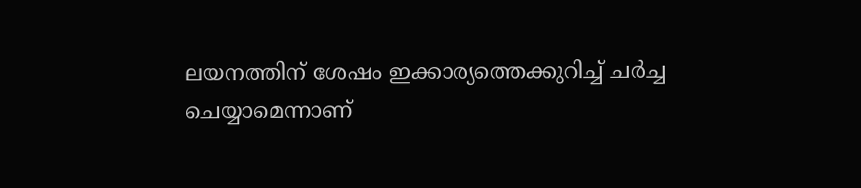ലയനത്തിന് ശേഷം ഇക്കാര്യത്തെക്കുറിച്ച് ചര്‍ച്ച ചെയ്യാമെന്നാണ്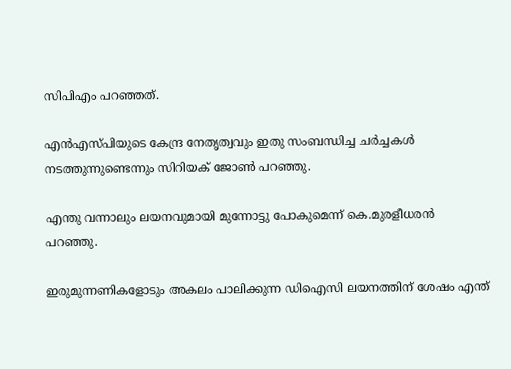സിപിഎം പറഞ്ഞത്.

എന്‍എസ്പിയുടെ കേന്ദ്ര നേതൃത്വവും ഇതു സംബന്ധിച്ച ചര്‍ച്ചകള്‍ നടത്തുന്നുണ്ടെന്നും സിറിയക് ജോണ്‍ പറഞ്ഞു.

എന്തു വന്നാലും ലയനവുമായി മുന്നോട്ടു പോകുമെന്ന് കെ.മുരളീധരന്‍ പറഞ്ഞു.

ഇരുമുന്നണികളോടും അകലം പാലിക്കുന്ന ഡിഐസി ലയനത്തിന് ശേഷം എന്ത്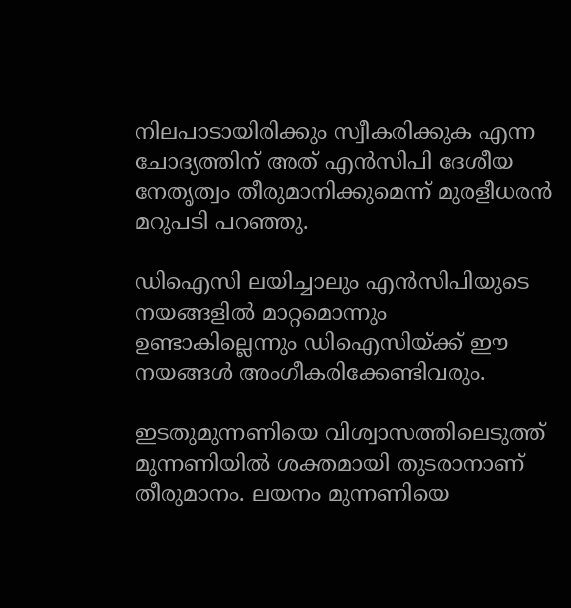നിലപാടായിരിക്കും സ്വീകരിക്കുക എന്ന ചോദ്യത്തിന് അത് എന്‍സിപി ദേശീയ നേതൃത്വം തീരുമാനിക്കുമെന്ന് മുരളീധരന്‍ മറുപടി പറഞ്ഞു.

ഡിഐസി ലയിച്ചാലും എന്‍സിപിയുടെ നയങ്ങളില്‍ മാറ്റമൊന്നും ഉണ്ടാകില്ലെന്നും ഡിഐസിയ്ക്ക് ഈ നയങ്ങള്‍ അംഗീകരിക്കേണ്ടിവരും.

ഇടതുമുന്നണിയെ വിശ്വാസത്തിലെടുത്ത് മുന്നണിയില്‍ ശക്തമായി തുടരാനാണ് തീരുമാനം. ലയനം മുന്നണിയെ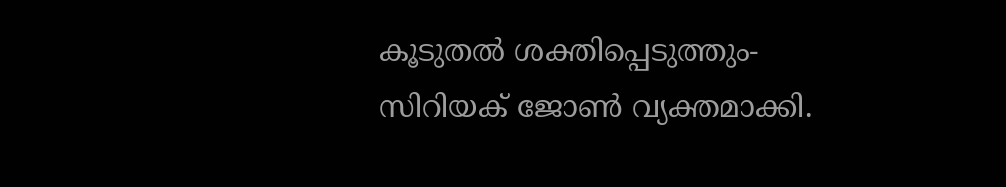കൂടുതല്‍ ശക്തിപ്പെടുത്തും- സിറിയക് ജോണ്‍ വ്യക്തമാക്കി.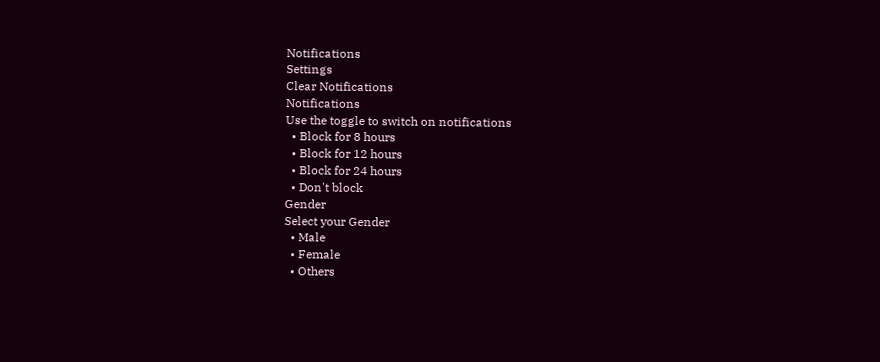Notifications
Settings
Clear Notifications
Notifications
Use the toggle to switch on notifications
  • Block for 8 hours
  • Block for 12 hours
  • Block for 24 hours
  • Don't block
Gender
Select your Gender
  • Male
  • Female
  • Others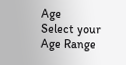Age
Select your Age Range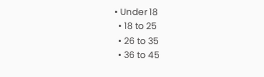• Under 18
  • 18 to 25
  • 26 to 35
  • 36 to 45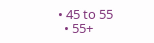• 45 to 55
  • 55+